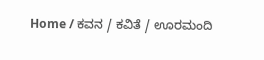Home / ಕವನ / ಕವಿತೆ / ಊರಮಂದಿ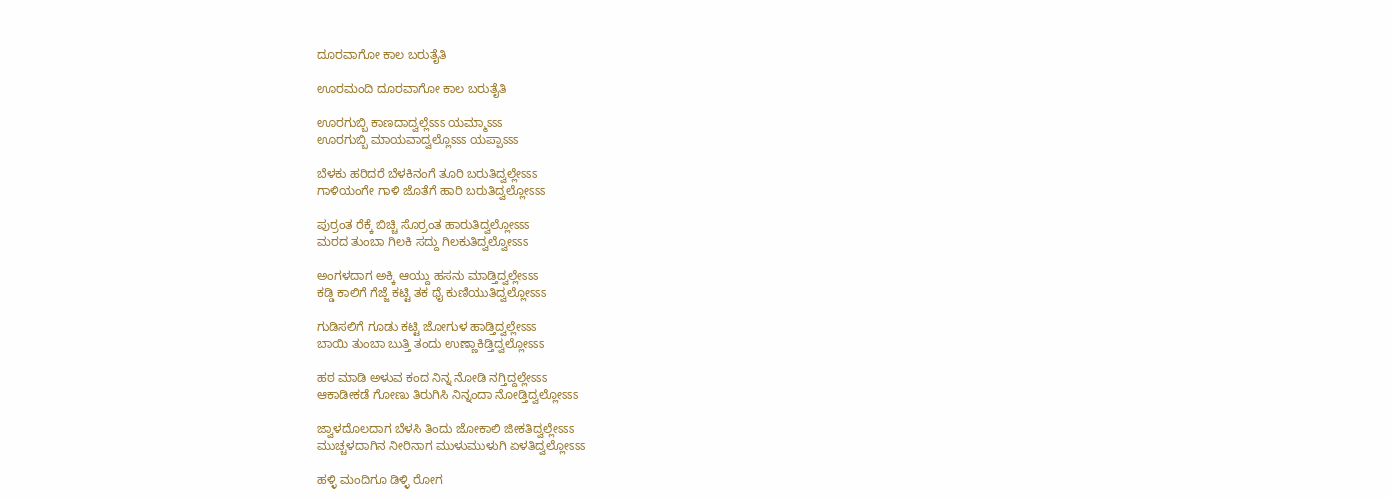ದೂರವಾಗೋ ಕಾಲ ಬರುತೈತಿ

ಊರಮಂದಿ ದೂರವಾಗೋ ಕಾಲ ಬರುತೈತಿ

ಊರಗುಬ್ಬಿ ಕಾಣದಾದ್ವಲ್ಲೆಽಽಽ ಯಮ್ಮಾಽಽಽ
ಊರಗುಬ್ಬಿ ಮಾಯವಾದ್ವಲ್ಲೊಽಽಽ ಯಪ್ಪಾಽಽಽ

ಬೆಳಕು ಹರಿದರೆ ಬೆಳಕಿನಂಗೆ ತೂರಿ ಬರುತಿದ್ವಲ್ಲೇಽಽಽ
ಗಾಳಿಯಂಗೇ ಗಾಳಿ ಜೊತೆಗೆ ಹಾರಿ ಬರುತಿದ್ವಲ್ಲೋಽಽಽ

ಪುರ್ರಂತ ರೆಕ್ಕೆ ಬಿಚ್ಚಿ ಸೊರ್ರಂತ ಹಾರುತಿದ್ವಲ್ಲೋಽಽಽ
ಮರದ ತುಂಬಾ ಗಿಲಕಿ ಸದ್ದು ಗಿಲಕುತಿದ್ವಲ್ವೋಽಽಽ

ಅಂಗಳದಾಗ ಅಕ್ಕಿ ಆಯ್ದು ಹಸನು ಮಾಡ್ತಿದ್ವಲ್ಲೇಽಽಽ
ಕಡ್ಡಿ ಕಾಲಿಗೆ ಗೆಜ್ಜೆ ಕಟ್ಟಿ ತಕ ಥೈ ಕುಣಿಯುತಿದ್ವಲ್ಲೋಽಽಽ

ಗುಡಿಸಲಿಗೆ ಗೂಡು ಕಟ್ಟಿ ಜೋಗುಳ ಹಾಡ್ತಿದ್ವಲ್ಲೇಽಽಽ
ಬಾಯಿ ತುಂಬಾ ಬುತ್ತಿ ತಂದು ಉಣ್ಣಾಕಿಡ್ತಿದ್ವಲ್ಲೋಽಽಽ

ಹಠ ಮಾಡಿ ಅಳುವ ಕಂದ ನಿನ್ನ ನೋಡಿ ನಗ್ತಿದ್ದಲ್ಲೇಽಽಽ
ಆಕಾಡೀಕಡೆ ಗೋಣು ತಿರುಗಿಸಿ ನಿನ್ನಂದಾ ನೋಡ್ತಿದ್ವಲ್ಲೋಽಽಽ

ಜ್ವಾಳದೊಲದಾಗ ಬೆಳಸಿ ತಿಂದು ಜೋಕಾಲಿ ಜೀಕತಿದ್ವಲ್ಲೇಽಽಽ
ಮುಚ್ಚಳದಾಗಿನ ನೀರಿನಾಗ ಮುಳುಮುಳುಗಿ ಏಳತಿದ್ವಲ್ಲೋಽಽಽ

ಹಳ್ಳಿ ಮಂದಿಗೂ ಡಿಳ್ಳಿ ರೋಗ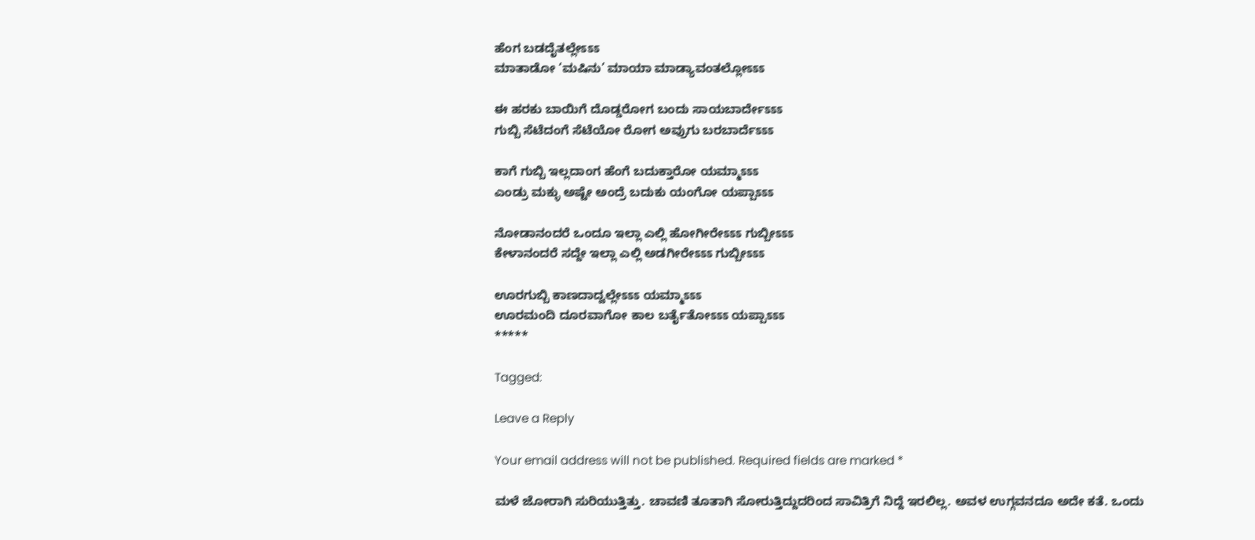ಹೆಂಗ ಬಡದೈತಲ್ಲೇಽಽಽ
ಮಾತಾಡೋ ‘ಮಷಿನು’ ಮಾಯಾ ಮಾಡ್ಯಾವಂತಲ್ಲೋಽಽಽ

ಈ ಹರಕು ಬಾಯಿಗೆ ದೊಡ್ಡರೋಗ ಬಂದು ಸಾಯಬಾರ್ದೇಽಽಽ
ಗುಬ್ಬಿ ಸೆಟೆದಂಗೆ ಸೆಟೆಯೋ ರೋಗ ಅವ್ರುಗು ಬರಬಾರ್ದೆಽಽಽ

ಕಾಗೆ ಗುಬ್ಬಿ ಇಲ್ಲದಾಂಗ ಹೆಂಗೆ ಬದುಕ್ತಾರೋ ಯಮ್ಮಾಽಽಽ
ಎಂಡ್ರು ಮಕ್ಳು ಅಷ್ಟೇ ಅಂದ್ರೆ ಬದುಕು ಯಂಗೋ ಯಪ್ಪಾಽಽಽ

ನೋಡಾನಂದರೆ ಒಂದೂ ಇಲ್ಲಾ ಎಲ್ಲಿ ಹೋಗೀರೇಽಽಽ ಗುಬ್ಬೀಽಽಽ
ಕೇಳಾನಂದರೆ ಸದ್ದೇ ಇಲ್ಲಾ ಎಲ್ಲಿ ಅಡಗೀರೇಽಽಽ ಗುಬ್ಬೀಽಽಽ

ಊರಗುಬ್ಬಿ ಕಾಣದಾದ್ವಲ್ಲೇಽಽಽ ಯಮ್ಮಾಽಽಽ
ಊರಮಂದಿ ದೂರವಾಗೋ ಕಾಲ ಬರ್ತೈತೋಽಽಽ ಯಪ್ಪಾಽಽಽ
*****

Tagged:

Leave a Reply

Your email address will not be published. Required fields are marked *

ಮಳೆ ಜೋರಾಗಿ ಸುರಿಯುತ್ತಿತ್ತು. ಚಾವಣಿ ತೂತಾಗಿ ಸೋರುತ್ತಿದ್ದುದರಿಂದ ಸಾವಿತ್ರಿಗೆ ನಿದ್ದೆ ಇರಲಿಲ್ಲ. ಅವಳ ಉಗ್ಗವನದೂ ಅದೇ ಕತೆ. ಒಂದು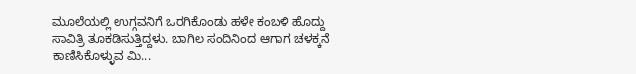ಮೂಲೆಯಲ್ಲಿ ಉಗ್ಗವನಿಗೆ ಒರಗಿಕೊಂಡು ಹಳೇ ಕಂಬಳಿ ಹೊದ್ದು ಸಾವಿತ್ರಿ ತೂಕಡಿಸುತ್ತಿದ್ದಳು. ಬಾಗಿಲ ಸಂದಿನಿಂದ ಆಗಾಗ ಚಳಕ್ಕನೆ ಕಾಣಿಸಿಕೊಳ್ಳುವ ಮಿ...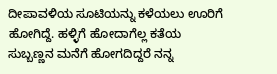ದೀಪಾವಳಿಯ ಸೂಟಿಯನ್ನು ಕಳೆಯಲು ಊರಿಗೆ ಹೋಗಿದ್ದೆ. ಹಳ್ಳಿಗೆ ಹೋದಾಗೆಲ್ಲ ಕತೆಯ ಸುಬ್ಬಣ್ಣನ ಮನೆಗೆ ಹೋಗದಿದ್ದರೆ ನನ್ನ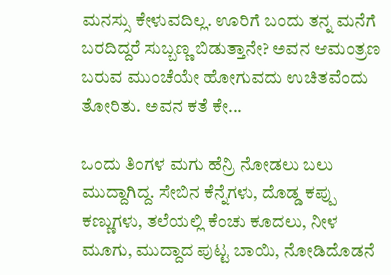ಮನಸ್ಸು ಕೇಳುವದಿಲ್ಲ. ಊರಿಗೆ ಬಂದು ತನ್ನ ಮನೆಗೆ ಬರದಿದ್ದರೆ ಸುಬ್ಬಣ್ಣ ಬಿಡುತ್ತಾನೇ? ಅವನ ಆಮಂತ್ರಣ ಬರುವ ಮುಂಚೆಯೇ ಹೋಗುವದು ಉಚಿತವೆಂದು ತೋರಿತು. ಅವನ ಕತೆ ಕೇ...

ಒಂದು ತಿಂಗಳ ಮಗು ಹೆನ್ರಿ ನೋಡಲು ಬಲು ಮುದ್ದಾಗಿದ್ದ. ಸೇಬಿನ ಕೆನ್ನೆಗಳು, ದೊಡ್ಡ ಕಪ್ಪು ಕಣ್ಣುಗಳು, ತಲೆಯಲ್ಲಿ ಕೆಂಚು ಕೂದಲು, ನೀಳ ಮೂಗು, ಮುದ್ದಾದ ಪುಟ್ಟ ಬಾಯಿ, ನೋಡಿದೊಡನೆ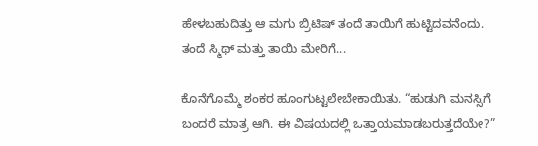ಹೇಳಬಹುದಿತ್ತು ಆ ಮಗು ಬ್ರಿಟಿಷ್ ತಂದೆ ತಾಯಿಗೆ ಹುಟ್ಟಿದವನೆಂದು. ತಂದೆ ಸ್ಮಿಥ್ ಮತ್ತು ತಾಯಿ ಮೇರಿಗೆ...

ಕೊನೆಗೊಮ್ಮೆ ಶಂಕರ ಹೂಂಗುಟ್ಟಲೇಬೇಕಾಯಿತು. “ಹುಡುಗಿ ಮನಸ್ಸಿಗೆ ಬಂದರೆ ಮಾತ್ರ ಆಗಿ. ಈ ವಿಷಯದಲ್ಲಿ ಒತ್ತಾಯಮಾಡಬರುತ್ತದೆಯೇ?”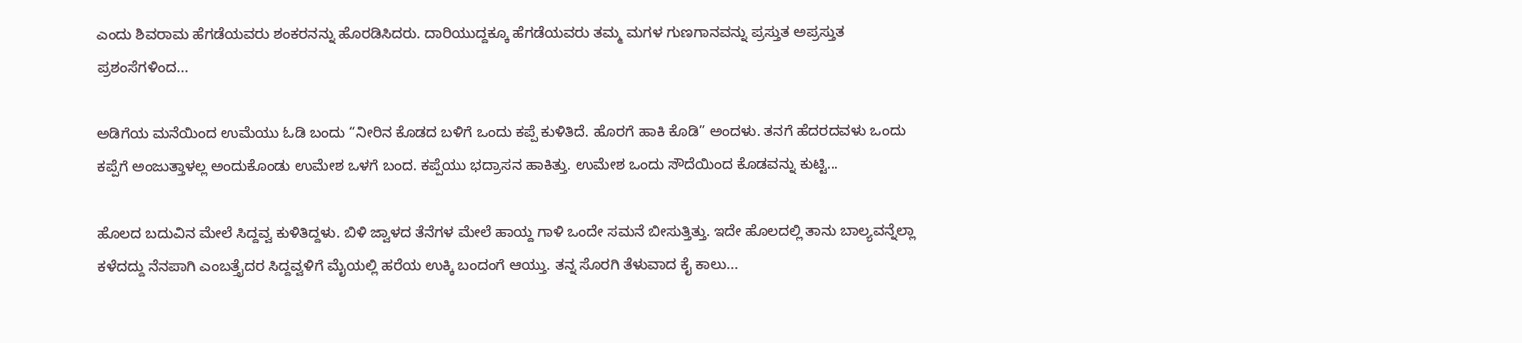ಎಂದು ಶಿವರಾಮ ಹೆಗಡೆಯವರು ಶಂಕರನನ್ನು ಹೊರಡಿಸಿದರು. ದಾರಿಯುದ್ದಕ್ಕೂ ಹೆಗಡೆಯವರು ತಮ್ಮ ಮಗಳ ಗುಣಗಾನವನ್ನು ಪ್ರಸ್ತುತ ಅಪ್ರಸ್ತುತ ಪ್ರಶಂಸೆಗಳಿಂದ...

ಅಡಿಗೆಯ ಮನೆಯಿಂದ ಉಮೆಯು ಓಡಿ ಬಂದು “ನೀರಿನ ಕೊಡದ ಬಳಿಗೆ ಒಂದು ಕಪ್ಪೆ ಕುಳಿತಿದೆ. ಹೊರಗೆ ಹಾಕಿ ಕೊಡಿ” ಅಂದಳು. ತನಗೆ ಹೆದರದವಳು ಒಂದು ಕಪ್ಪೆಗೆ ಅಂಜುತ್ತಾಳಲ್ಲ ಅಂದುಕೊಂಡು ಉಮೇಶ ಒಳಗೆ ಬಂದ. ಕಪ್ಪೆಯು ಭದ್ರಾಸನ ಹಾಕಿತ್ತು. ಉಮೇಶ ಒಂದು ಸೌದೆಯಿಂದ ಕೊಡವನ್ನು ಕುಟ್ಟಿ...

ಹೊಲದ ಬದುವಿನ ಮೇಲೆ ಸಿದ್ದವ್ವ ಕುಳಿತಿದ್ದಳು. ಬಿಳಿ ಜ್ವಾಳದ ತೆನೆಗಳ ಮೇಲೆ ಹಾಯ್ದ ಗಾಳಿ ಒಂದೇ ಸಮನೆ ಬೀಸುತ್ತಿತ್ತು. ಇದೇ ಹೊಲದಲ್ಲಿ ತಾನು ಬಾಲ್ಯವನ್ನೆಲ್ಲಾ ಕಳೆದದ್ದು ನೆನಪಾಗಿ ಎಂಬತ್ತೈದರ ಸಿದ್ದವ್ವಳಿಗೆ ಮೈಯಲ್ಲಿ ಹರೆಯ ಉಕ್ಕಿ ಬಂದಂಗೆ ಆಯ್ತು. ತನ್ನ ಸೊರಗಿ ತೆಳುವಾದ ಕೈ ಕಾಲು...